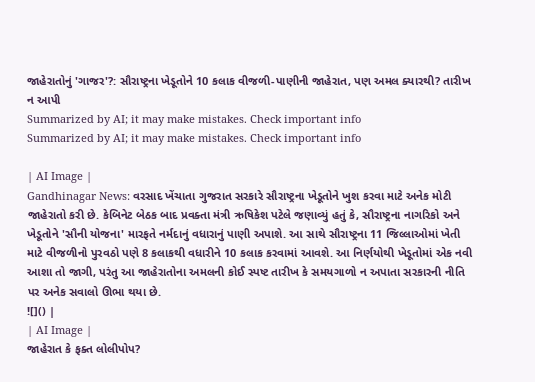જાહેરાતોનું 'ગાજર'?: સૌરાષ્ટ્રના ખેડૂતોને 10 કલાક વીજળી-પાણીની જાહેરાત, પણ અમલ ક્યારથી? તારીખ ન આપી
Summarized by AI; it may make mistakes. Check important info
Summarized by AI; it may make mistakes. Check important info

| AI Image |
Gandhinagar News: વરસાદ ખેંચાતા ગુજરાત સરકારે સૌરાષ્ટ્રના ખેડૂતોને ખુશ કરવા માટે અનેક મોટી જાહેરાતો કરી છે. કેબિનેટ બેઠક બાદ પ્રવક્તા મંત્રી ઋષિકેશ પટેલે જણાવ્યું હતું કે, સૌરાષ્ટ્રના નાગરિકો અને ખેડૂતોને 'સૌની યોજના' મારફતે નર્મદાનું વધારાનું પાણી અપાશે. આ સાથે સૌરાષ્ટ્રના 11 જિલ્લાઓમાં ખેતી માટે વીજળીનો પુરવઠો પણે 8 કલાકથી વધારીને 10 કલાક કરવામાં આવશે. આ નિર્ણયોથી ખેડૂતોમાં એક નવી આશા તો જાગી, પરંતુ આ જાહેરાતોના અમલની કોઈ સ્પષ્ટ તારીખ કે સમયગાળો ન અપાતા સરકારની નીતિ પર અનેક સવાલો ઊભા થયા છે.
![]() |
| AI Image |
જાહેરાત કે ફક્ત લોલીપોપ?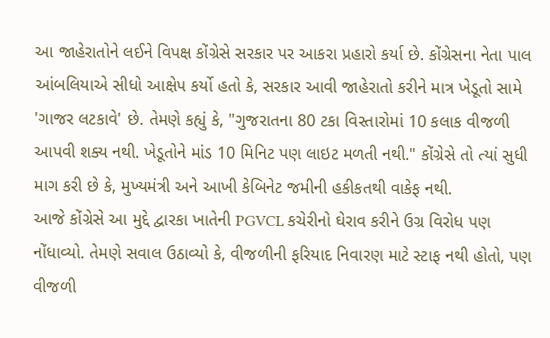આ જાહેરાતોને લઈને વિપક્ષ કોંગ્રેસે સરકાર પર આકરા પ્રહારો કર્યા છે. કોંગ્રેસના નેતા પાલ આંબલિયાએ સીધો આક્ષેપ કર્યો હતો કે, સરકાર આવી જાહેરાતો કરીને માત્ર ખેડૂતો સામે 'ગાજર લટકાવે' છે. તેમણે કહ્યું કે, "ગુજરાતના 80 ટકા વિસ્તારોમાં 10 કલાક વીજળી આપવી શક્ય નથી. ખેડૂતોને માંડ 10 મિનિટ પણ લાઇટ મળતી નથી." કોંગ્રેસે તો ત્યાં સુધી માગ કરી છે કે, મુખ્યમંત્રી અને આખી કેબિનેટ જમીની હકીકતથી વાકેફ નથી.
આજે કોંગ્રેસે આ મુદ્દે દ્વારકા ખાતેની PGVCL કચેરીનો ઘેરાવ કરીને ઉગ્ર વિરોધ પણ નોંધાવ્યો. તેમણે સવાલ ઉઠાવ્યો કે, વીજળીની ફરિયાદ નિવારણ માટે સ્ટાફ નથી હોતો, પણ વીજળી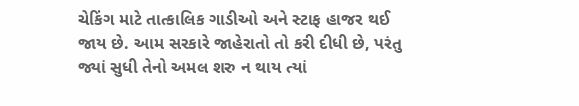ચેકિંગ માટે તાત્કાલિક ગાડીઓ અને સ્ટાફ હાજર થઈ જાય છે. આમ સરકારે જાહેરાતો તો કરી દીધી છે, પરંતુ જ્યાં સુધી તેનો અમલ શરુ ન થાય ત્યાં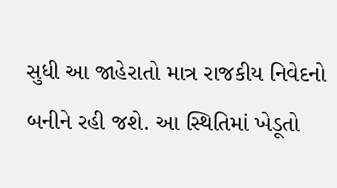સુધી આ જાહેરાતો માત્ર રાજકીય નિવેદનો બનીને રહી જશે. આ સ્થિતિમાં ખેડૂતો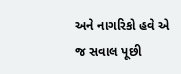અને નાગરિકો હવે એ જ સવાલ પૂછી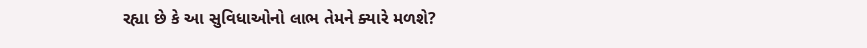રહ્યા છે કે આ સુવિધાઓનો લાભ તેમને ક્યારે મળશે?